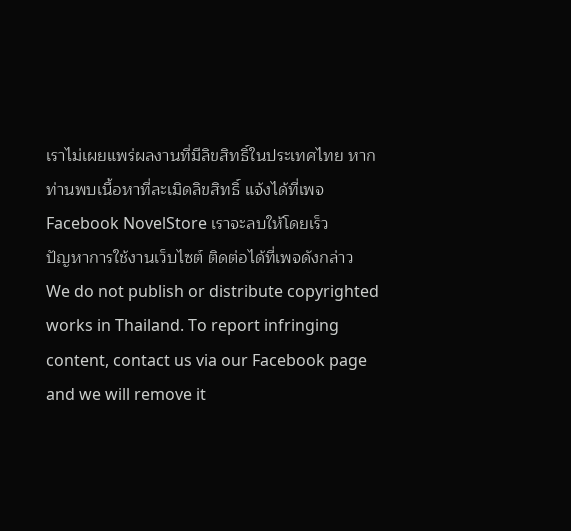เราไม่เผยแพร่ผลงานที่มีลิขสิทธิ์ในประเทศไทย หากท่านพบเนื้อหาที่ละเมิดลิขสิทธิ์ แจ้งได้ที่เพจ Facebook NovelStore เราจะลบให้โดยเร็ว
ปัญหาการใช้งานเว็บไซต์ ติดต่อได้ที่เพจดังกล่าว
We do not publish or distribute copyrighted works in Thailand. To report infringing content, contact us via our Facebook page and we will remove it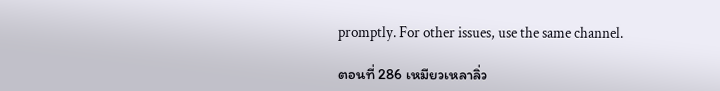promptly. For other issues, use the same channel.

ตอนที่ 286 เหมียวเหลาลิ่ว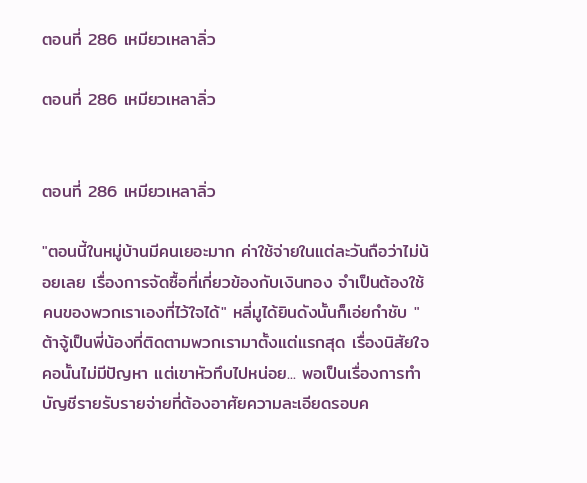ตอนที่ 286 เหมียวเหลาลิ่ว

ตอนที่ 286 เหมียวเหลาลิ่ว


ตอนที่ 286 เหมียวเหลาลิ่ว

"ตอนนี้ในหมู่บ้านมีคนเยอะมาก ค่าใช้จ่ายในแต่ละวันถือว่าไม่น้อยเลย เรื่องการจัดซื้อที่เกี่ยวข้องกับเงินทอง จำเป็นต้องใช้คนของพวกเราเองที่ไว้ใจได้" หลี่มูได้ยินดังนั้นก็เอ่ยกำชับ "ต้าจู้เป็นพี่น้องที่ติดตามพวกเรามาตั้งแต่แรกสุด เรื่องนิสัยใจคอนั้นไม่มีปัญหา แต่เขาหัวทึบไปหน่อย... พอเป็นเรื่องการทำบัญชีรายรับรายจ่ายที่ต้องอาศัยความละเอียดรอบค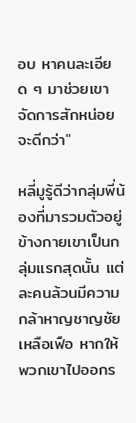อบ หาคนละเอียด ๆ มาช่วยเขาจัดการสักหน่อยจะดีกว่า"

หลี่มูรู้ดีว่ากลุ่มพี่น้องที่มารวมตัวอยู่ข้างกายเขาเป็นกลุ่มแรกสุดนั้น แต่ละคนล้วนมีความกล้าหาญชาญชัยเหลือเฟือ หากให้พวกเขาไปออกร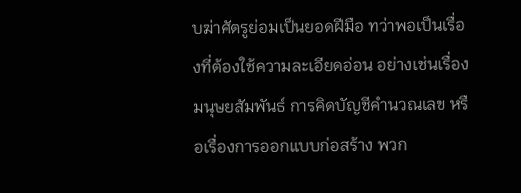บฆ่าศัตรูย่อมเป็นยอดฝีมือ ทว่าพอเป็นเรื่องที่ต้องใช้ความละเอียดอ่อน อย่างเช่นเรื่องมนุษยสัมพันธ์ การคิดบัญชีคำนวณเลข หรือเรื่องการออกแบบก่อสร้าง พวก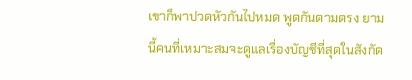เขาก็พาปวดหัวกันไปหมด พูดกันตามตรง ยามนี้คนที่เหมาะสมจะดูแลเรื่องบัญชีที่สุดในสังกัด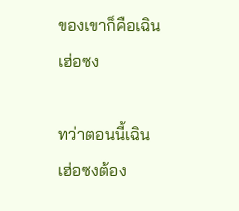ของเขาก็คือเฉินเฮ่อซง

ทว่าตอนนี้เฉินเฮ่อซงต้อง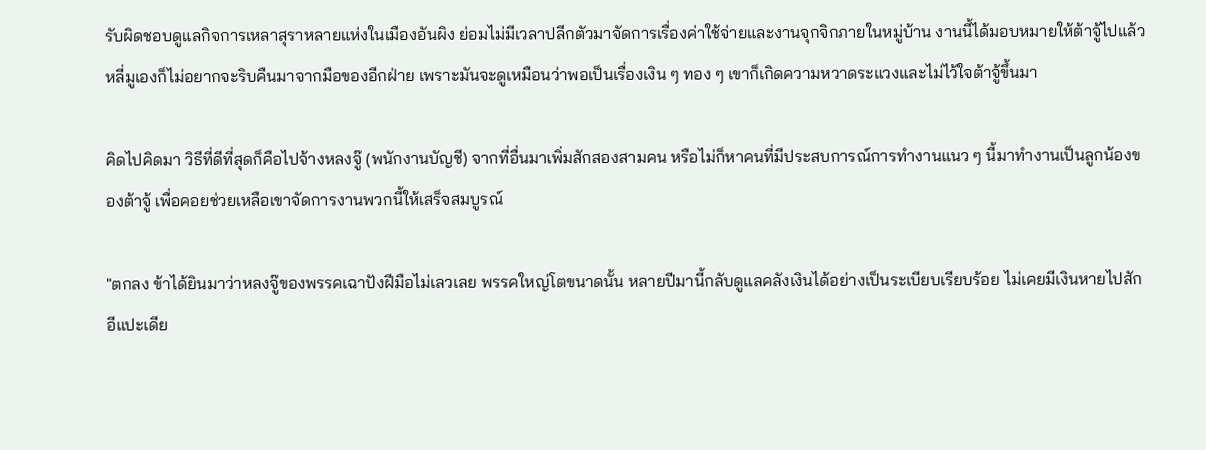รับผิดชอบดูแลกิจการเหลาสุราหลายแห่งในเมืองอันผิง ย่อมไม่มีเวลาปลีกตัวมาจัดการเรื่องค่าใช้จ่ายและงานจุกจิกภายในหมู่บ้าน งานนี้ได้มอบหมายให้ต้าจู้ไปแล้ว หลี่มูเองก็ไม่อยากจะริบคืนมาจากมือของอีกฝ่าย เพราะมันจะดูเหมือนว่าพอเป็นเรื่องเงิน ๆ ทอง ๆ เขาก็เกิดความหวาดระแวงและไม่ไว้ใจต้าจู้ขึ้นมา

คิดไปคิดมา วิธีที่ดีที่สุดก็คือไปจ้างหลงจู๊ (พนักงานบัญชี) จากที่อื่นมาเพิ่มสักสองสามคน หรือไม่ก็หาคนที่มีประสบการณ์การทำงานแนว ๆ นี้มาทำงานเป็นลูกน้องของต้าจู้ เพื่อคอยช่วยเหลือเขาจัดการงานพวกนี้ให้เสร็จสมบูรณ์

"ตกลง ข้าได้ยินมาว่าหลงจู๊ของพรรคเฉาปังฝีมือไม่เลวเลย พรรคใหญ่โตขนาดนั้น หลายปีมานี้กลับดูแลคลังเงินได้อย่างเป็นระเบียบเรียบร้อย ไม่เคยมีเงินหายไปสักอีแปะเดีย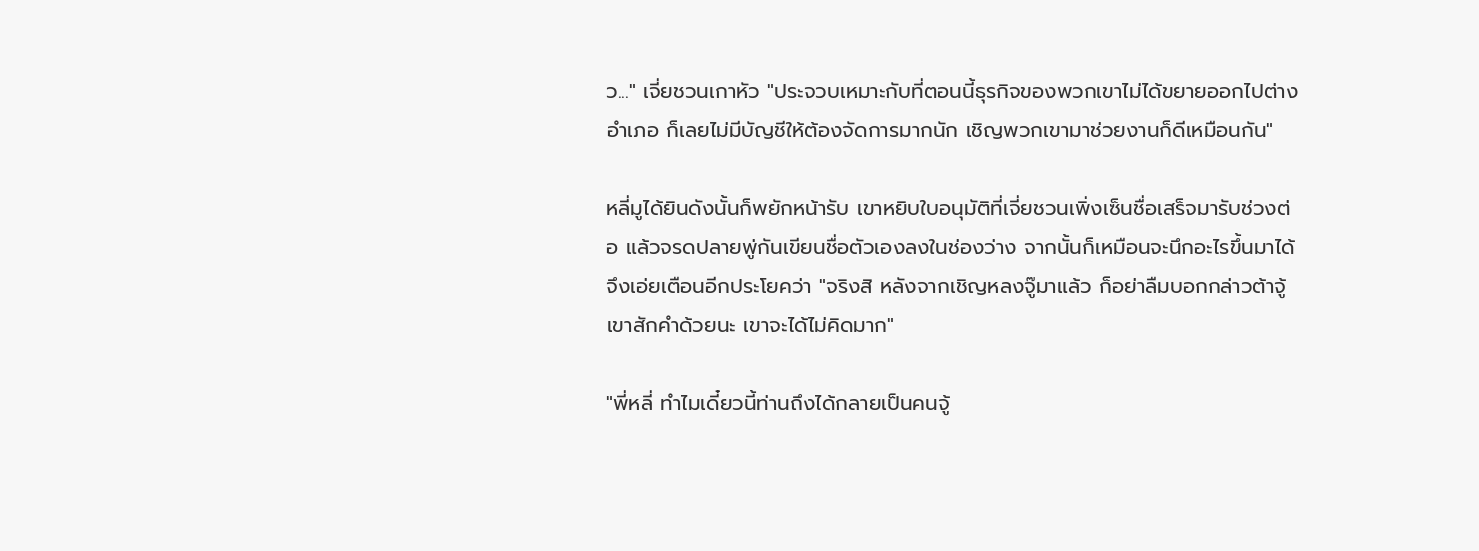ว..." เจี่ยชวนเกาหัว "ประจวบเหมาะกับที่ตอนนี้ธุรกิจของพวกเขาไม่ได้ขยายออกไปต่างอำเภอ ก็เลยไม่มีบัญชีให้ต้องจัดการมากนัก เชิญพวกเขามาช่วยงานก็ดีเหมือนกัน"

หลี่มูได้ยินดังนั้นก็พยักหน้ารับ เขาหยิบใบอนุมัติที่เจี่ยชวนเพิ่งเซ็นชื่อเสร็จมารับช่วงต่อ แล้วจรดปลายพู่กันเขียนชื่อตัวเองลงในช่องว่าง จากนั้นก็เหมือนจะนึกอะไรขึ้นมาได้ จึงเอ่ยเตือนอีกประโยคว่า "จริงสิ หลังจากเชิญหลงจู๊มาแล้ว ก็อย่าลืมบอกกล่าวต้าจู้เขาสักคำด้วยนะ เขาจะได้ไม่คิดมาก"

"พี่หลี่ ทำไมเดี๋ยวนี้ท่านถึงได้กลายเป็นคนจู้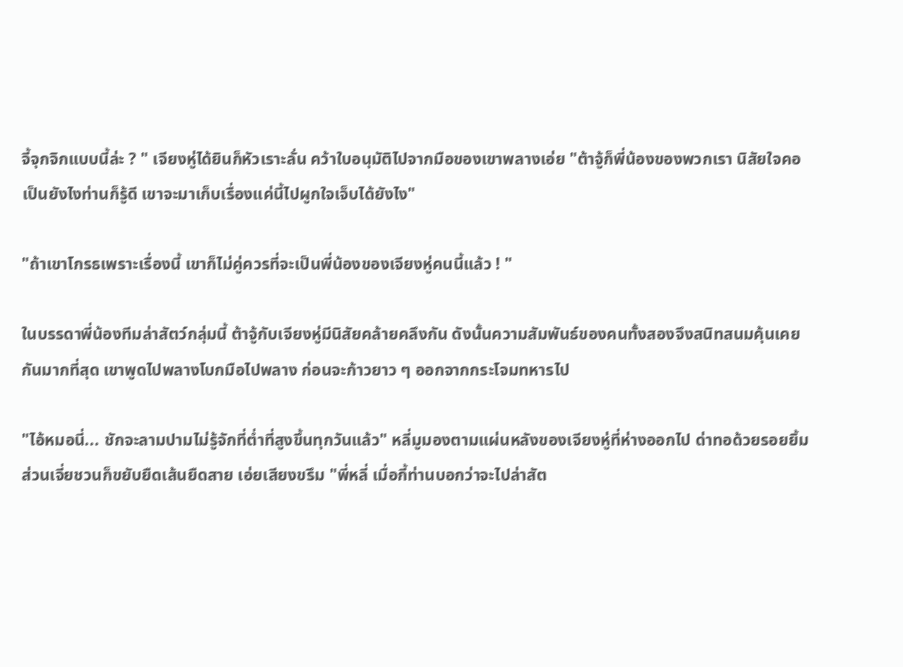จี้จุกจิกแบบนี้ล่ะ ? " เจียงหู่ได้ยินก็หัวเราะลั่น คว้าใบอนุมัติไปจากมือของเขาพลางเอ่ย "ต้าจู้ก็พี่น้องของพวกเรา นิสัยใจคอเป็นยังไงท่านก็รู้ดี เขาจะมาเก็บเรื่องแค่นี้ไปผูกใจเจ็บได้ยังไง"

"ถ้าเขาโกรธเพราะเรื่องนี้ เขาก็ไม่คู่ควรที่จะเป็นพี่น้องของเจียงหู่คนนี้แล้ว ! "

ในบรรดาพี่น้องทีมล่าสัตว์กลุ่มนี้ ต้าจู้กับเจียงหู่มีนิสัยคล้ายคลึงกัน ดังนั้นความสัมพันธ์ของคนทั้งสองจึงสนิทสนมคุ้นเคยกันมากที่สุด เขาพูดไปพลางโบกมือไปพลาง ก่อนจะก้าวยาว ๆ ออกจากกระโจมทหารไป

"ไอ้หมอนี่... ชักจะลามปามไม่รู้จักที่ต่ำที่สูงขึ้นทุกวันแล้ว" หลี่มูมองตามแผ่นหลังของเจียงหู่ที่ห่างออกไป ด่าทอด้วยรอยยิ้ม ส่วนเจี่ยชวนก็ขยับยืดเส้นยืดสาย เอ่ยเสียงขรึม "พี่หลี่ เมื่อกี้ท่านบอกว่าจะไปล่าสัต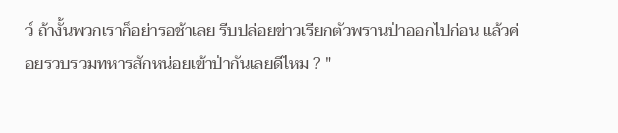ว์ ถ้างั้นพวกเราก็อย่ารอช้าเลย รีบปล่อยข่าวเรียกตัวพรานป่าออกไปก่อน แล้วค่อยรวบรวมทหารสักหน่อยเข้าป่ากันเลยดีไหม ? "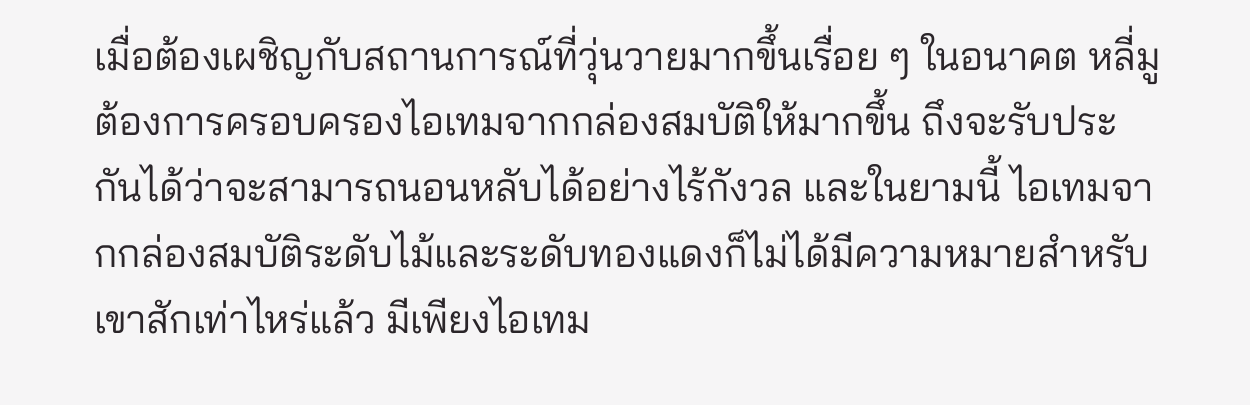เมื่อต้องเผชิญกับสถานการณ์ที่วุ่นวายมากขึ้นเรื่อย ๆ ในอนาคต หลี่มูต้องการครอบครองไอเทมจากกล่องสมบัติให้มากขึ้น ถึงจะรับประกันได้ว่าจะสามารถนอนหลับได้อย่างไร้กังวล และในยามนี้ ไอเทมจากกล่องสมบัติระดับไม้และระดับทองแดงก็ไม่ได้มีความหมายสำหรับเขาสักเท่าไหร่แล้ว มีเพียงไอเทม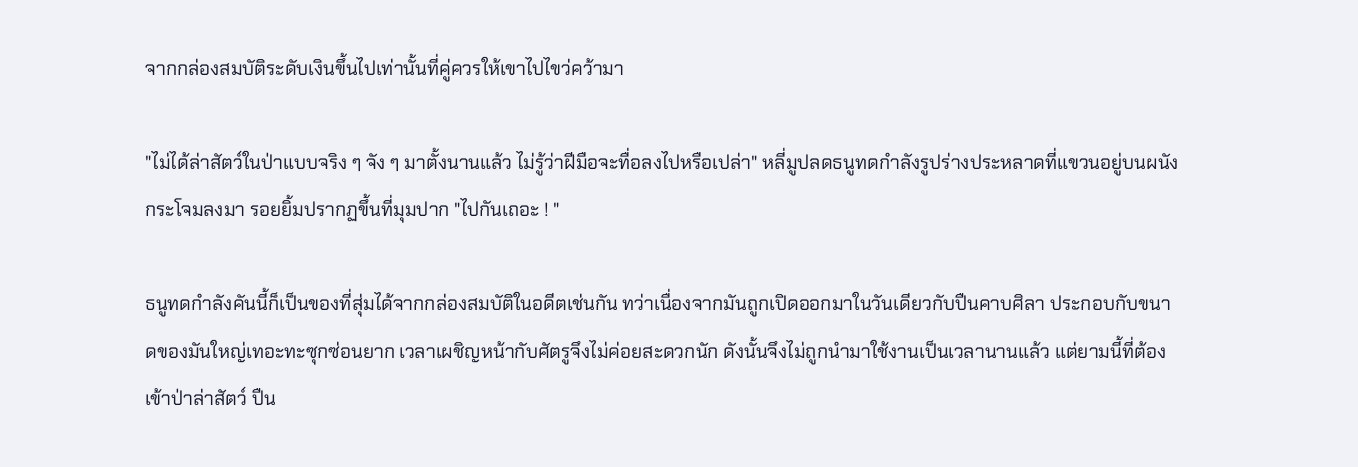จากกล่องสมบัติระดับเงินขึ้นไปเท่านั้นที่คู่ควรให้เขาไปไขว่คว้ามา

"ไม่ได้ล่าสัตว์ในป่าแบบจริง ๆ จัง ๆ มาตั้งนานแล้ว ไม่รู้ว่าฝีมือจะทื่อลงไปหรือเปล่า" หลี่มูปลดธนูทดกำลังรูปร่างประหลาดที่แขวนอยู่บนผนังกระโจมลงมา รอยยิ้มปรากฏขึ้นที่มุมปาก "ไปกันเถอะ ! "

ธนูทดกำลังคันนี้ก็เป็นของที่สุ่มได้จากกล่องสมบัติในอดีตเช่นกัน ทว่าเนื่องจากมันถูกเปิดออกมาในวันเดียวกับปืนคาบศิลา ประกอบกับขนาดของมันใหญ่เทอะทะซุกซ่อนยาก เวลาเผชิญหน้ากับศัตรูจึงไม่ค่อยสะดวกนัก ดังนั้นจึงไม่ถูกนำมาใช้งานเป็นเวลานานแล้ว แต่ยามนี้ที่ต้องเข้าป่าล่าสัตว์ ปืน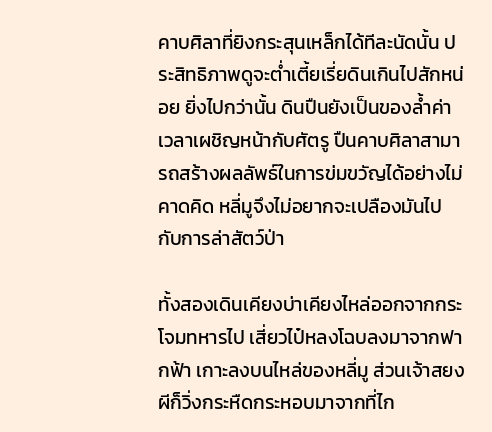คาบศิลาที่ยิงกระสุนเหล็กได้ทีละนัดนั้น ประสิทธิภาพดูจะต่ำเตี้ยเรี่ยดินเกินไปสักหน่อย ยิ่งไปกว่านั้น ดินปืนยังเป็นของล้ำค่า เวลาเผชิญหน้ากับศัตรู ปืนคาบศิลาสามารถสร้างผลลัพธ์ในการข่มขวัญได้อย่างไม่คาดคิด หลี่มูจึงไม่อยากจะเปลืองมันไปกับการล่าสัตว์ป่า

ทั้งสองเดินเคียงบ่าเคียงไหล่ออกจากกระโจมทหารไป เสี่ยวไป๋หลงโฉบลงมาจากฟากฟ้า เกาะลงบนไหล่ของหลี่มู ส่วนเจ้าสยงผีก็วิ่งกระหืดกระหอบมาจากที่ไก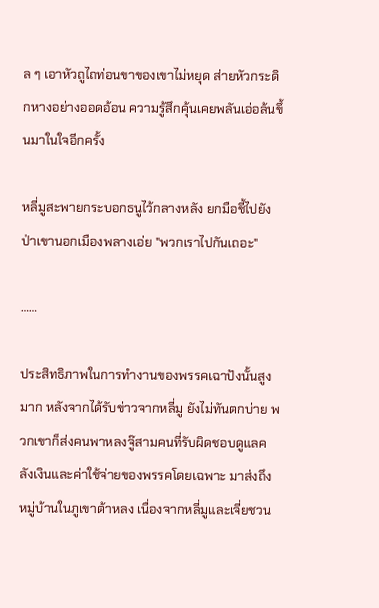ล ๆ เอาหัวถูไถท่อนขาของเขาไม่หยุด ส่ายหัวกระดิกหางอย่างออดอ้อน ความรู้สึกคุ้นเคยพลันเอ่อล้นขึ้นมาในใจอีกครั้ง

หลี่มูสะพายกระบอกธนูไว้กลางหลัง ยกมือชี้ไปยังป่าเขานอกเมืองพลางเอ่ย "พวกเราไปกันเถอะ"

……

ประสิทธิภาพในการทำงานของพรรคเฉาปังนั้นสูงมาก หลังจากได้รับข่าวจากหลี่มู ยังไม่ทันตกบ่าย พวกเขาก็ส่งคนพาหลงจู๊สามคนที่รับผิดชอบดูแลคลังเงินและค่าใช้จ่ายของพรรคโดยเฉพาะ มาส่งถึงหมู่บ้านในภูเขาต้าหลง เนื่องจากหลี่มูและเจี่ยชวน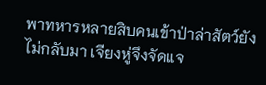พาทหารหลายสิบคนเข้าป่าล่าสัตว์ยังไม่กลับมา เจียงหู่จึงจัดแจ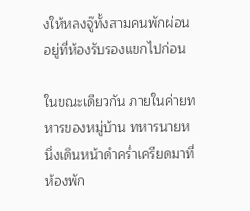งให้หลงจู๊ทั้งสามคนพักผ่อนอยู่ที่ห้องรับรองแขกไปก่อน

ในขณะเดียวกัน ภายในค่ายทหารของหมู่บ้าน ทหารนายหนึ่งเดินหน้าดำคร่ำเครียดมาที่ห้องพัก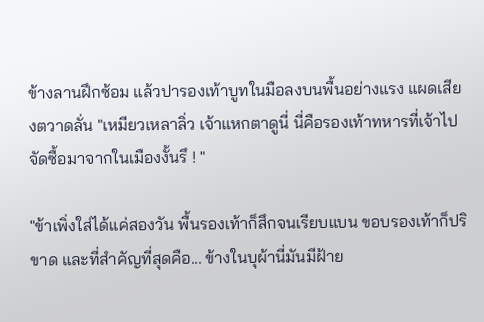ข้างลานฝึกซ้อม แล้วปารองเท้าบูทในมือลงบนพื้นอย่างแรง แผดเสียงตวาดลั่น "เหมียวเหลาลิ่ว เจ้าแหกตาดูนี่ นี่คือรองเท้าทหารที่เจ้าไปจัดซื้อมาจากในเมืองงั้นรึ ! "

"ข้าเพิ่งใส่ได้แค่สองวัน พื้นรองเท้าก็สึกจนเรียบแบน ขอบรองเท้าก็ปริขาด และที่สำคัญที่สุดคือ... ข้างในบุผ้านี่มันมีฝ้าย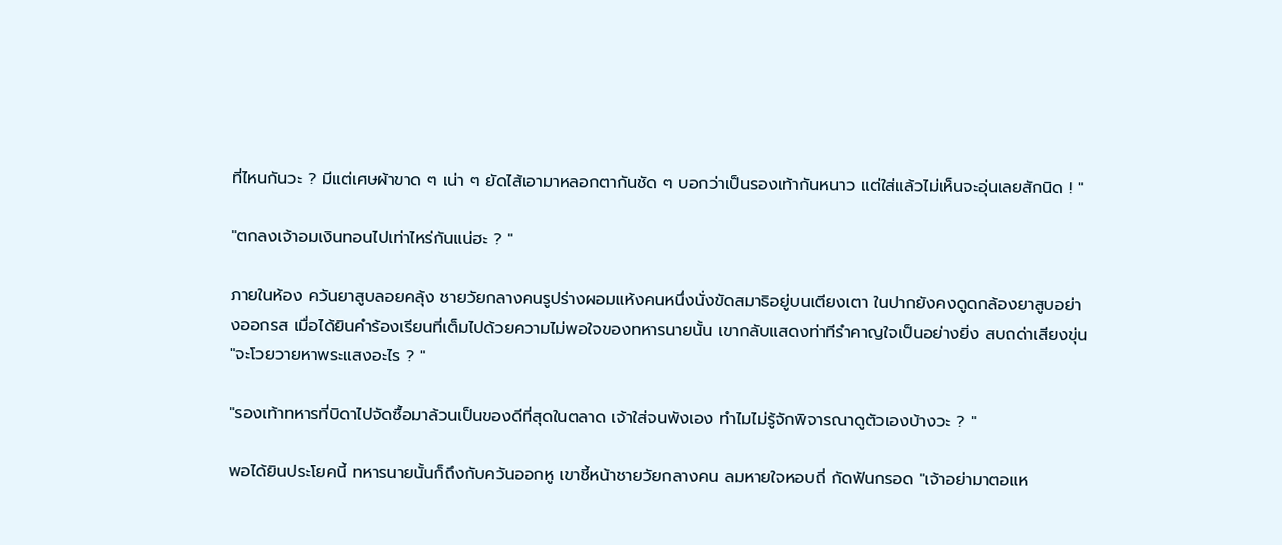ที่ไหนกันวะ ? มีแต่เศษผ้าขาด ๆ เน่า ๆ ยัดไส้เอามาหลอกตากันชัด ๆ บอกว่าเป็นรองเท้ากันหนาว แต่ใส่แล้วไม่เห็นจะอุ่นเลยสักนิด ! "

"ตกลงเจ้าอมเงินทอนไปเท่าไหร่กันแน่ฮะ ? "

ภายในห้อง ควันยาสูบลอยคลุ้ง ชายวัยกลางคนรูปร่างผอมแห้งคนหนึ่งนั่งขัดสมาธิอยู่บนเตียงเตา ในปากยังคงดูดกล้องยาสูบอย่างออกรส เมื่อได้ยินคำร้องเรียนที่เต็มไปด้วยความไม่พอใจของทหารนายนั้น เขากลับแสดงท่าทีรำคาญใจเป็นอย่างยิ่ง สบถด่าเสียงขุ่น "จะโวยวายหาพระแสงอะไร ? "

"รองเท้าทหารที่บิดาไปจัดซื้อมาล้วนเป็นของดีที่สุดในตลาด เจ้าใส่จนพังเอง ทำไมไม่รู้จักพิจารณาดูตัวเองบ้างวะ ? "

พอได้ยินประโยคนี้ ทหารนายนั้นก็ถึงกับควันออกหู เขาชี้หน้าชายวัยกลางคน ลมหายใจหอบถี่ กัดฟันกรอด "เจ้าอย่ามาตอแห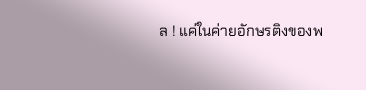ล ! แค่ในค่ายอักษรติงของพ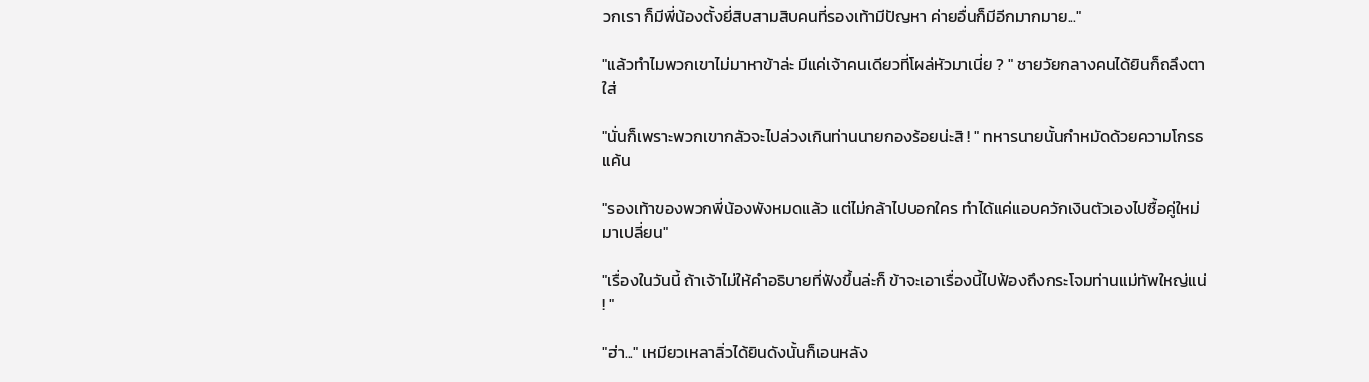วกเรา ก็มีพี่น้องตั้งยี่สิบสามสิบคนที่รองเท้ามีปัญหา ค่ายอื่นก็มีอีกมากมาย..."

"แล้วทำไมพวกเขาไม่มาหาข้าล่ะ มีแค่เจ้าคนเดียวที่โผล่หัวมาเนี่ย ? " ชายวัยกลางคนได้ยินก็ถลึงตาใส่

"นั่นก็เพราะพวกเขากลัวจะไปล่วงเกินท่านนายกองร้อยน่ะสิ ! " ทหารนายนั้นกำหมัดด้วยความโกรธแค้น

"รองเท้าของพวกพี่น้องพังหมดแล้ว แต่ไม่กล้าไปบอกใคร ทำได้แค่แอบควักเงินตัวเองไปซื้อคู่ใหม่มาเปลี่ยน"

"เรื่องในวันนี้ ถ้าเจ้าไม่ให้คำอธิบายที่ฟังขึ้นล่ะก็ ข้าจะเอาเรื่องนี้ไปฟ้องถึงกระโจมท่านแม่ทัพใหญ่แน่ ! "

"ฮ่า..." เหมียวเหลาลิ่วได้ยินดังนั้นก็เอนหลัง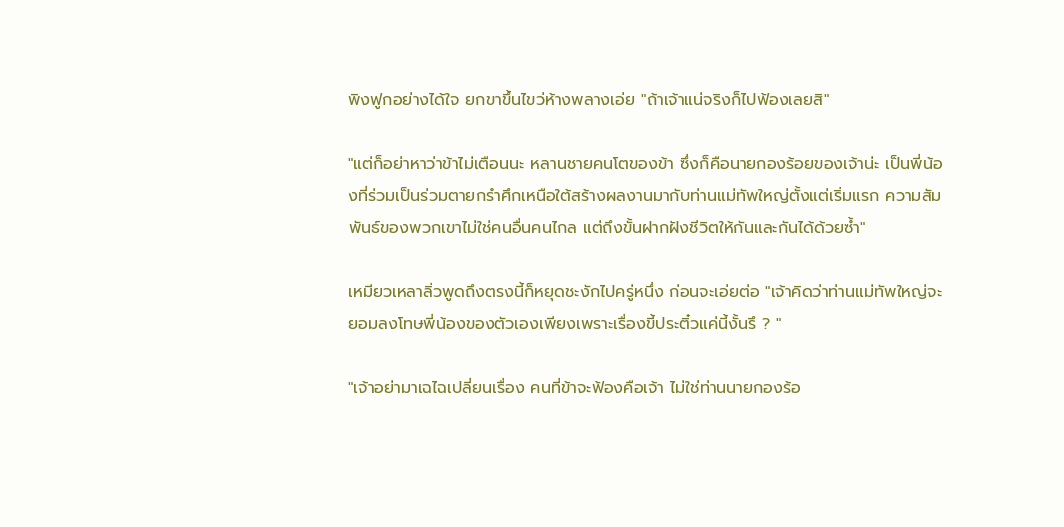พิงฟูกอย่างได้ใจ ยกขาขึ้นไขว่ห้างพลางเอ่ย "ถ้าเจ้าแน่จริงก็ไปฟ้องเลยสิ"

"แต่ก็อย่าหาว่าข้าไม่เตือนนะ หลานชายคนโตของข้า ซึ่งก็คือนายกองร้อยของเจ้าน่ะ เป็นพี่น้องที่ร่วมเป็นร่วมตายกรำศึกเหนือใต้สร้างผลงานมากับท่านแม่ทัพใหญ่ตั้งแต่เริ่มแรก ความสัมพันธ์ของพวกเขาไม่ใช่คนอื่นคนไกล แต่ถึงขั้นฝากฝังชีวิตให้กันและกันได้ด้วยซ้ำ"

เหมียวเหลาลิ่วพูดถึงตรงนี้ก็หยุดชะงักไปครู่หนึ่ง ก่อนจะเอ่ยต่อ "เจ้าคิดว่าท่านแม่ทัพใหญ่จะยอมลงโทษพี่น้องของตัวเองเพียงเพราะเรื่องขี้ประติ๋วแค่นี้งั้นรึ ? "

"เจ้าอย่ามาเฉไฉเปลี่ยนเรื่อง คนที่ข้าจะฟ้องคือเจ้า ไม่ใช่ท่านนายกองร้อ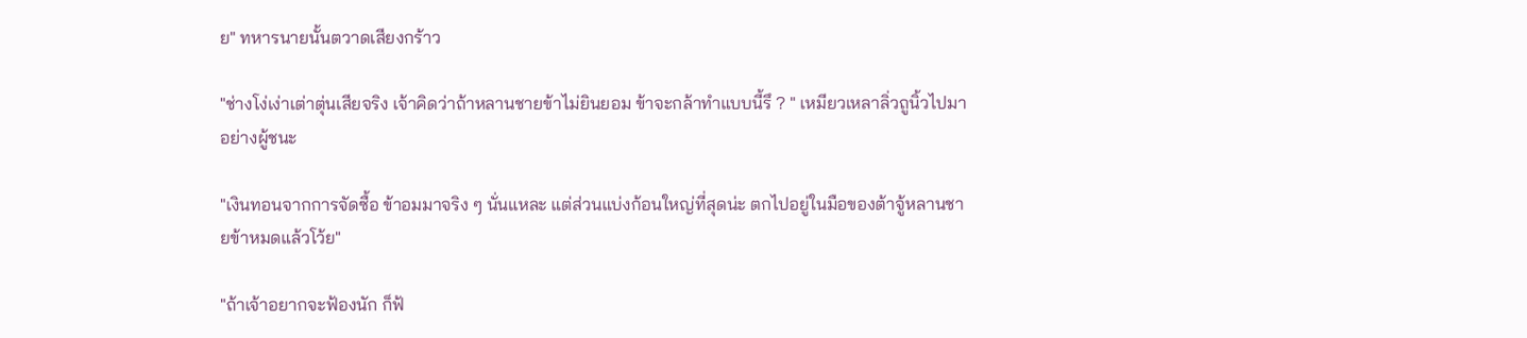ย" ทหารนายนั้นตวาดเสียงกร้าว

"ช่างโง่เง่าเต่าตุ่นเสียจริง เจ้าคิดว่าถ้าหลานชายข้าไม่ยินยอม ข้าจะกล้าทำแบบนี้รึ ? " เหมียวเหลาลิ่วถูนิ้วไปมาอย่างผู้ชนะ

"เงินทอนจากการจัดซื้อ ข้าอมมาจริง ๆ นั่นแหละ แต่ส่วนแบ่งก้อนใหญ่ที่สุดน่ะ ตกไปอยู่ในมือของต้าจู้หลานชายข้าหมดแล้วโว้ย"

"ถ้าเจ้าอยากจะฟ้องนัก ก็ฟ้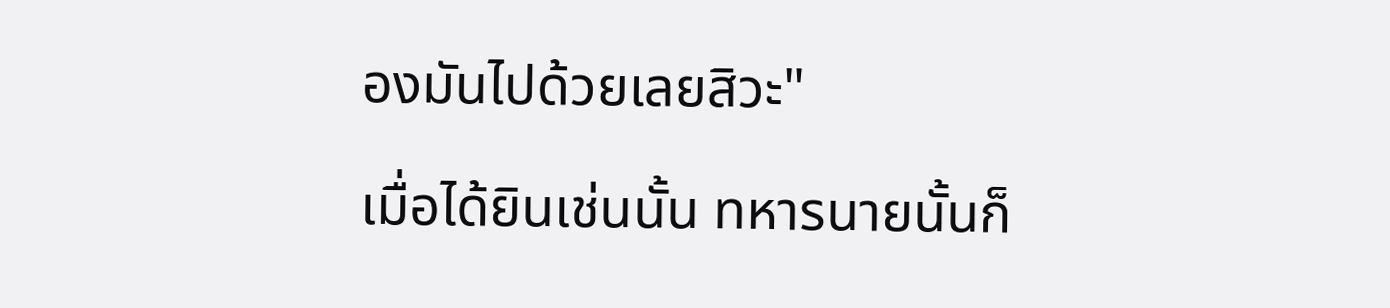องมันไปด้วยเลยสิวะ"

เมื่อได้ยินเช่นนั้น ทหารนายนั้นก็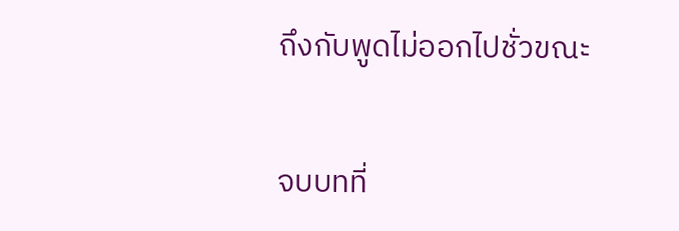ถึงกับพูดไม่ออกไปชั่วขณะ

จบบทที่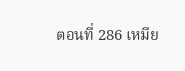ตอนที่ 286 เหมีย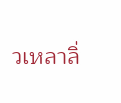วเหลาลิ่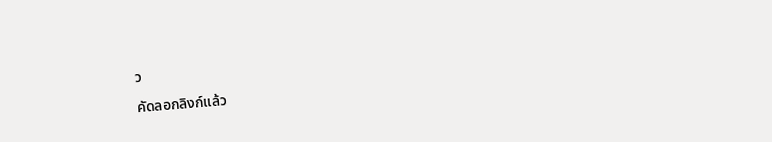ว

คัดลอกลิงก์แล้ว